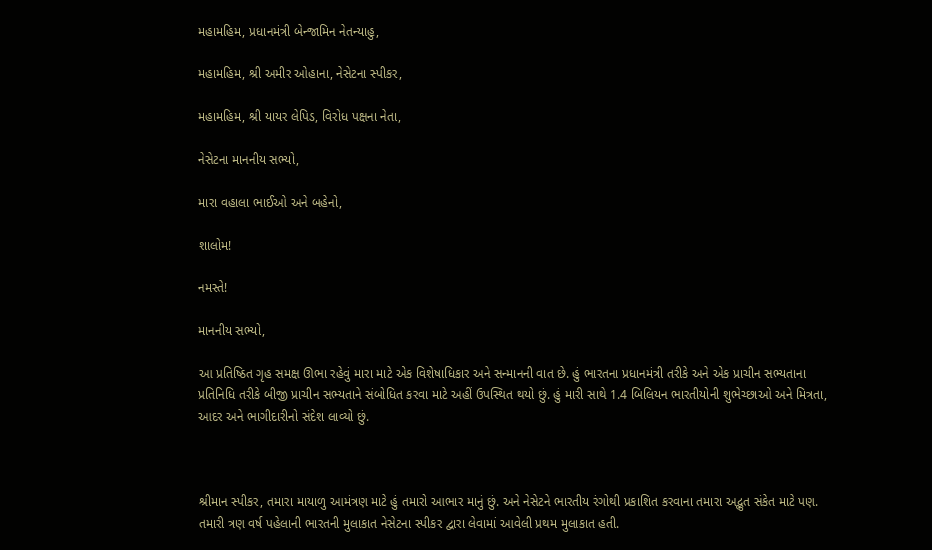મહામહિમ, પ્રધાનમંત્રી બેન્જામિન નેતન્યાહુ,

મહામહિમ, શ્રી અમીર ઓહાના, નેસેટના સ્પીકર,

મહામહિમ, શ્રી યાયર લેપિડ, વિરોધ પક્ષના નેતા,

નેસેટના માનનીય સભ્યો,

મારા વહાલા ભાઈઓ અને બહેનો,

શાલોમ!

નમસ્તે!

માનનીય સભ્યો,

આ પ્રતિષ્ઠિત ગૃહ સમક્ષ ઊભા રહેવું મારા માટે એક વિશેષાધિકાર અને સન્માનની વાત છે. હું ભારતના પ્રધાનમંત્રી તરીકે અને એક પ્રાચીન સભ્યતાના પ્રતિનિધિ તરીકે બીજી પ્રાચીન સભ્યતાને સંબોધિત કરવા માટે અહીં ઉપસ્થિત થયો છું. હું મારી સાથે 1.4 બિલિયન ભારતીયોની શુભેચ્છાઓ અને મિત્રતા, આદર અને ભાગીદારીનો સંદેશ લાવ્યો છું.



શ્રીમાન સ્પીકર, તમારા માયાળુ આમંત્રણ માટે હું તમારો આભાર માનું છું. અને નેસેટને ભારતીય રંગોથી પ્રકાશિત કરવાના તમારા અદ્ભુત સંકેત માટે પણ. તમારી ત્રણ વર્ષ પહેલાની ભારતની મુલાકાત નેસેટના સ્પીકર દ્વારા લેવામાં આવેલી પ્રથમ મુલાકાત હતી.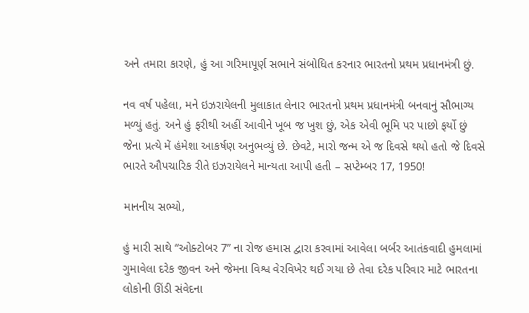અને તમારા કારણે, હું આ ગરિમાપૂર્ણ સભાને સંબોધિત કરનાર ભારતનો પ્રથમ પ્રધાનમંત્રી છું.

નવ વર્ષ પહેલા, મને ઇઝરાયેલની મુલાકાત લેનાર ભારતનો પ્રથમ પ્રધાનમંત્રી બનવાનું સૌભાગ્ય મળ્યું હતું. અને હું ફરીથી અહીં આવીને ખૂબ જ ખુશ છું, એક એવી ભૂમિ પર પાછો ફર્યો છું જેના પ્રત્યે મેં હંમેશા આકર્ષણ અનુભવ્યું છે. છેવટે, મારો જન્મ એ જ દિવસે થયો હતો જે દિવસે ભારતે ઔપચારિક રીતે ઇઝરાયેલને માન્યતા આપી હતી – સપ્ટેમ્બર 17, 1950!

માનનીય સભ્યો,

હું મારી સાથે “ઓક્ટોબર 7” ના રોજ હમાસ દ્વારા કરવામાં આવેલા બર્બર આતંકવાદી હુમલામાં ગુમાવેલા દરેક જીવન અને જેમના વિશ્વ વેરવિખેર થઈ ગયા છે તેવા દરેક પરિવાર માટે ભારતના લોકોની ઊંડી સંવેદના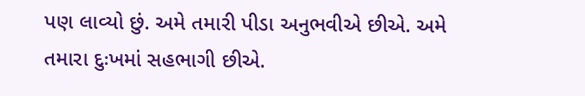પણ લાવ્યો છું. અમે તમારી પીડા અનુભવીએ છીએ. અમે તમારા દુઃખમાં સહભાગી છીએ.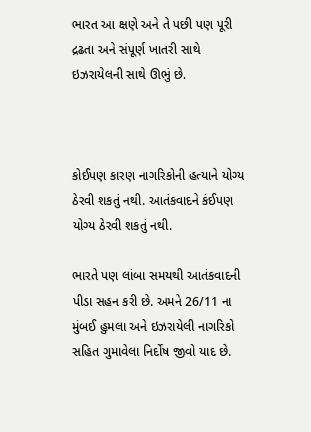ભારત આ ક્ષણે અને તે પછી પણ પૂરી દ્રઢતા અને સંપૂર્ણ ખાતરી સાથે ઇઝરાયેલની સાથે ઊભું છે.



કોઈપણ કારણ નાગરિકોની હત્યાને યોગ્ય ઠેરવી શકતું નથી. આતંકવાદને કંઈપણ યોગ્ય ઠેરવી શકતું નથી.

ભારતે પણ લાંબા સમયથી આતંકવાદની પીડા સહન કરી છે. અમને 26/11 ના મુંબઈ હુમલા અને ઇઝરાયેલી નાગરિકો સહિત ગુમાવેલા નિર્દોષ જીવો યાદ છે.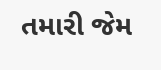તમારી જેમ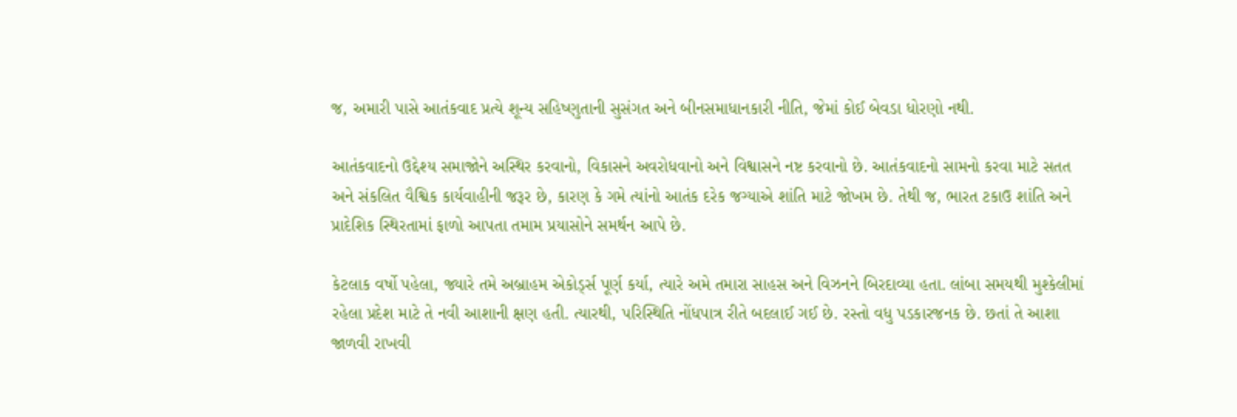જ, અમારી પાસે આતંકવાદ પ્રત્યે શૂન્ય સહિષ્ણુતાની સુસંગત અને બીનસમાધાનકારી નીતિ, જેમાં કોઈ બેવડા ધોરણો નથી.

આતંકવાદનો ઉદ્દેશ્ય સમાજોને અસ્થિર કરવાનો, વિકાસને અવરોધવાનો અને વિશ્વાસને નષ્ટ કરવાનો છે. આતંકવાદનો સામનો કરવા માટે સતત અને સંકલિત વૈશ્વિક કાર્યવાહીની જરૂર છે, કારણ કે ગમે ત્યાંનો આતંક દરેક જગ્યાએ શાંતિ માટે જોખમ છે. તેથી જ, ભારત ટકાઉ શાંતિ અને પ્રાદેશિક સ્થિરતામાં ફાળો આપતા તમામ પ્રયાસોને સમર્થન આપે છે.

કેટલાક વર્ષો પહેલા, જ્યારે તમે અબ્રાહમ એકોર્ડ્સ પૂર્ણ કર્યા, ત્યારે અમે તમારા સાહસ અને વિઝનને બિરદાવ્યા હતા. લાંબા સમયથી મુશ્કેલીમાં રહેલા પ્રદેશ માટે તે નવી આશાની ક્ષણ હતી. ત્યારથી, પરિસ્થિતિ નોંધપાત્ર રીતે બદલાઈ ગઈ છે. રસ્તો વધુ પડકારજનક છે. છતાં તે આશા જાળવી રાખવી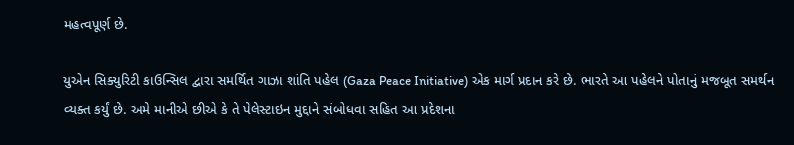મહત્વપૂર્ણ છે.

યુએન સિક્યુરિટી કાઉન્સિલ દ્વારા સમર્થિત ગાઝા શાંતિ પહેલ (Gaza Peace Initiative) એક માર્ગ પ્રદાન કરે છે. ભારતે આ પહેલને પોતાનું મજબૂત સમર્થન વ્યક્ત કર્યું છે. અમે માનીએ છીએ કે તે પેલેસ્ટાઇન મુદ્દાને સંબોધવા સહિત આ પ્રદેશના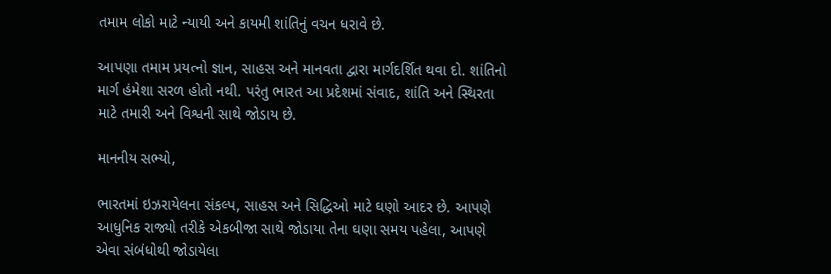તમામ લોકો માટે ન્યાયી અને કાયમી શાંતિનું વચન ધરાવે છે.

આપણા તમામ પ્રયત્નો જ્ઞાન, સાહસ અને માનવતા દ્વારા માર્ગદર્શિત થવા દો. શાંતિનો માર્ગ હંમેશા સરળ હોતો નથી. પરંતુ ભારત આ પ્રદેશમાં સંવાદ, શાંતિ અને સ્થિરતા માટે તમારી અને વિશ્વની સાથે જોડાય છે.

માનનીય સભ્યો,

ભારતમાં ઇઝરાયેલના સંકલ્પ, સાહસ અને સિદ્ધિઓ માટે ઘણો આદર છે. આપણે આધુનિક રાજ્યો તરીકે એકબીજા સાથે જોડાયા તેના ઘણા સમય પહેલા, આપણે એવા સંબંધોથી જોડાયેલા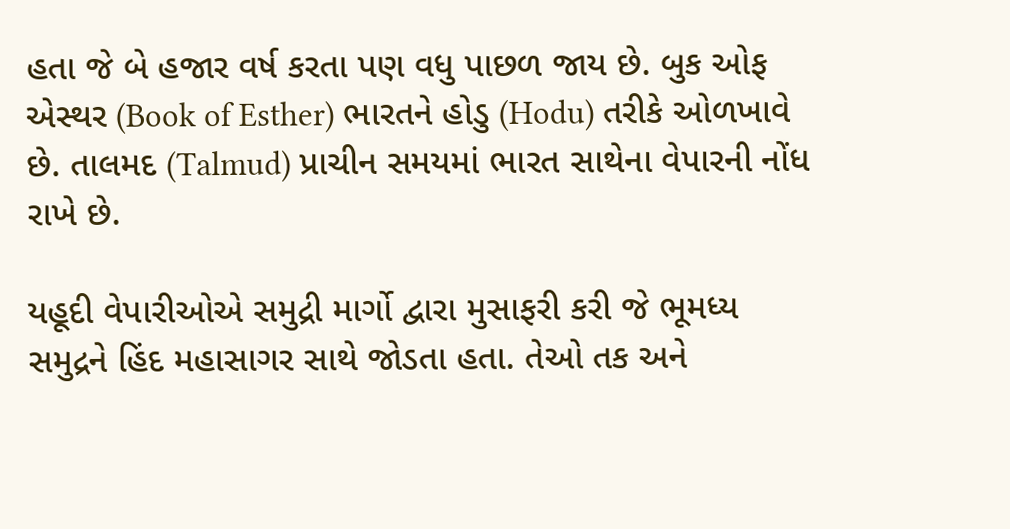હતા જે બે હજાર વર્ષ કરતા પણ વધુ પાછળ જાય છે. બુક ઓફ એસ્થર (Book of Esther) ભારતને હોડુ (Hodu) તરીકે ઓળખાવે છે. તાલમદ (Talmud) પ્રાચીન સમયમાં ભારત સાથેના વેપારની નોંધ રાખે છે.

યહૂદી વેપારીઓએ સમુદ્રી માર્ગો દ્વારા મુસાફરી કરી જે ભૂમધ્ય સમુદ્રને હિંદ મહાસાગર સાથે જોડતા હતા. તેઓ તક અને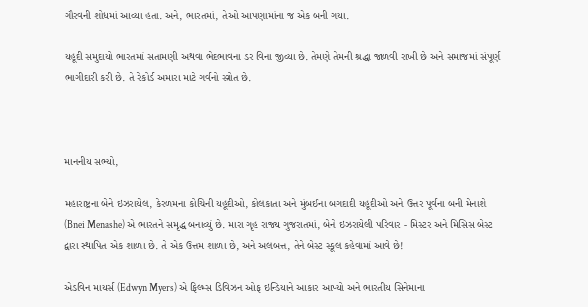ગૌરવની શોધમાં આવ્યા હતા. અને, ભારતમાં, તેઓ આપણામાંના જ એક બની ગયા.

યહૂદી સમુદાયો ભારતમાં સતામણી અથવા ભેદભાવના ડર વિના જીવ્યા છે. તેમણે તેમની શ્રદ્ધા જાળવી રાખી છે અને સમાજમાં સંપૂર્ણ ભાગીદારી કરી છે. તે રેકોર્ડ અમારા માટે ગર્વનો સ્ત્રોત છે.



માનનીય સભ્યો,

મહારાષ્ટ્રના બેને ઇઝરાયેલ, કેરળમના કોચિની યહૂદીઓ, કોલકાતા અને મુંબઈના બગદાદી યહૂદીઓ અને ઉત્તર પૂર્વના બની મેનાશે (Bnei Menashe) એ ભારતને સમૃદ્ધ બનાવ્યું છે. મારા ગૃહ રાજ્ય ગુજરાતમાં, બેને ઇઝરાયેલી પરિવાર - મિસ્ટર અને મિસિસ બેસ્ટ દ્વારા સ્થાપિત એક શાળા છે. તે એક ઉત્તમ શાળા છે, અને અલબત્ત, તેને બેસ્ટ સ્કૂલ કહેવામાં આવે છે!

એડવિન માયર્સ (Edwyn Myers) એ ફિલ્મ્સ ડિવિઝન ઓફ ઇન્ડિયાને આકાર આપ્યો અને ભારતીય સિનેમાના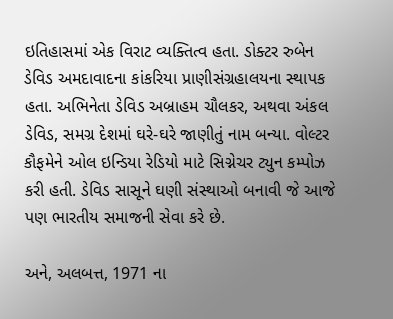ઇતિહાસમાં એક વિરાટ વ્યક્તિત્વ હતા. ડોક્ટર રુબેન ડેવિડ અમદાવાદના કાંકરિયા પ્રાણીસંગ્રહાલયના સ્થાપક હતા. અભિનેતા ડેવિડ અબ્રાહમ ચૌલકર, અથવા અંકલ ડેવિડ, સમગ્ર દેશમાં ઘરે-ઘરે જાણીતું નામ બન્યા. વોલ્ટર કૌફમેને ઓલ ઇન્ડિયા રેડિયો માટે સિગ્નેચર ટ્યુન કમ્પોઝ કરી હતી. ડેવિડ સાસૂને ઘણી સંસ્થાઓ બનાવી જે આજે પણ ભારતીય સમાજની સેવા કરે છે.

અને, અલબત્ત, 1971 ના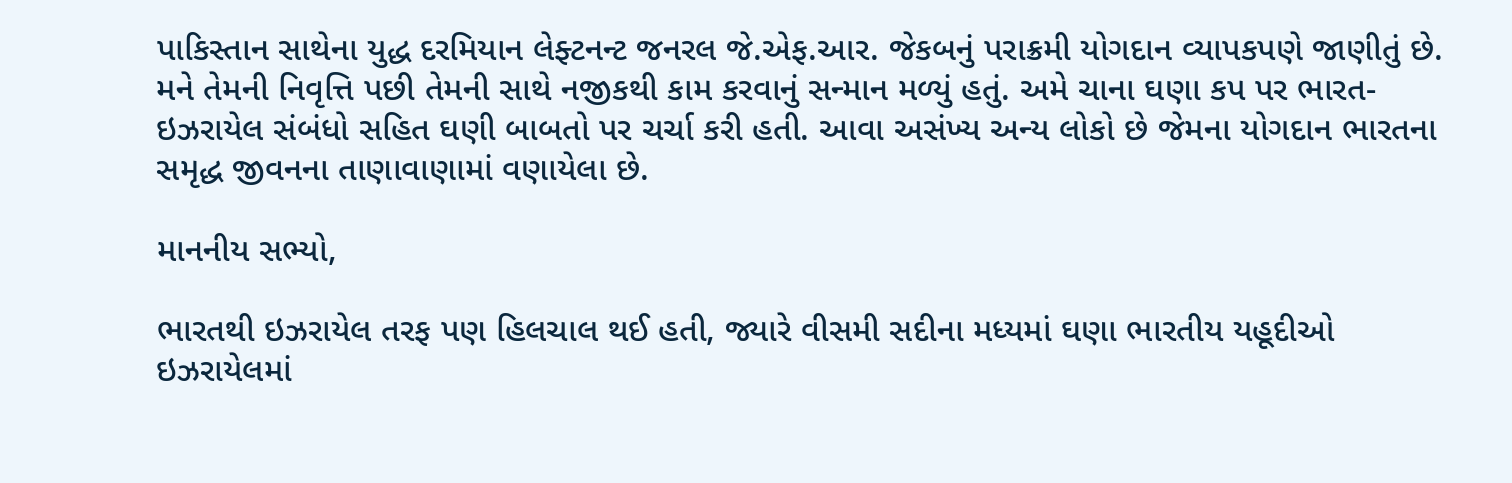પાકિસ્તાન સાથેના યુદ્ધ દરમિયાન લેફ્ટનન્ટ જનરલ જે.એફ.આર. જેકબનું પરાક્રમી યોગદાન વ્યાપકપણે જાણીતું છે. મને તેમની નિવૃત્તિ પછી તેમની સાથે નજીકથી કામ કરવાનું સન્માન મળ્યું હતું. અમે ચાના ઘણા કપ પર ભારત-ઇઝરાયેલ સંબંધો સહિત ઘણી બાબતો પર ચર્ચા કરી હતી. આવા અસંખ્ય અન્ય લોકો છે જેમના યોગદાન ભારતના સમૃદ્ધ જીવનના તાણાવાણામાં વણાયેલા છે.

માનનીય સભ્યો,

ભારતથી ઇઝરાયેલ તરફ પણ હિલચાલ થઈ હતી, જ્યારે વીસમી સદીના મધ્યમાં ઘણા ભારતીય યહૂદીઓ ઇઝરાયેલમાં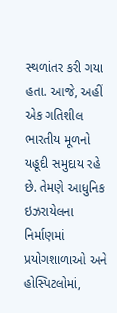સ્થળાંતર કરી ગયા હતા. આજે, અહીં એક ગતિશીલ ભારતીય મૂળનો યહૂદી સમુદાય રહે છે. તેમણે આધુનિક ઇઝરાયેલના નિર્માણમાં પ્રયોગશાળાઓ અને હોસ્પિટલોમાં,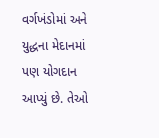વર્ગખંડોમાં અને યુદ્ધના મેદાનમાં પણ યોગદાન આપ્યું છે. તેઓ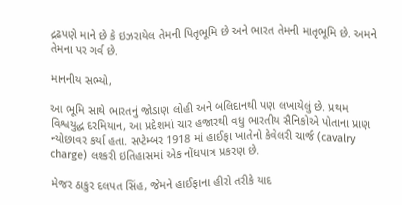દ્રઢપણે માને છે કે ઇઝરાયેલ તેમની પિતૃભૂમિ છે અને ભારત તેમની માતૃભૂમિ છે. અમને તેમના પર ગર્વ છે.

માનનીય સભ્યો,

આ ભૂમિ સાથે ભારતનું જોડાણ લોહી અને બલિદાનથી પણ લખાયેલું છે. પ્રથમ વિશ્વયુદ્ધ દરમિયાન, આ પ્રદેશમાં ચાર હજારથી વધુ ભારતીય સૈનિકોએ પોતાના પ્રાણ ન્યોછાવર કર્યા હતા. સપ્ટેમ્બર 1918 માં હાઈફા ખાતેનો કેવેલરી ચાર્જ (cavalry charge) લશ્કરી ઇતિહાસમાં એક નોંધપાત્ર પ્રકરણ છે.

મેજર ઠાકુર દલપત સિંહ, જેમને હાઈફાના હીરો તરીકે યાદ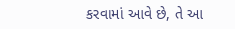કરવામાં આવે છે, તે આ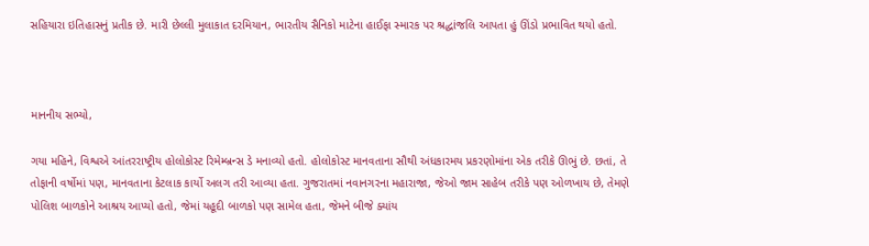સહિયારા ઇતિહાસનું પ્રતીક છે. મારી છેલ્લી મુલાકાત દરમિયાન, ભારતીય સૈનિકો માટેના હાઈફા સ્મારક પર શ્રદ્ધાંજલિ આપતા હું ઊંડો પ્રભાવિત થયો હતો.



માનનીય સભ્યો,

ગયા મહિને, વિશ્વએ આંતરરાષ્ટ્રીય હોલોકોસ્ટ રિમેમ્બ્રન્સ ડે મનાવ્યો હતો. હોલોકોસ્ટ માનવતાના સૌથી અંધકારમય પ્રકરણોમાંના એક તરીકે ઊભું છે. છતાં, તે તોફાની વર્ષોમાં પણ, માનવતાના કેટલાક કાર્યો અલગ તરી આવ્યા હતા. ગુજરાતમાં નવાનગરના મહારાજા, જેઓ જામ સાહેબ તરીકે પણ ઓળખાય છે, તેમણે પોલિશ બાળકોને આશ્રય આપ્યો હતો, જેમાં યહૂદી બાળકો પણ સામેલ હતા, જેમને બીજે ક્યાંય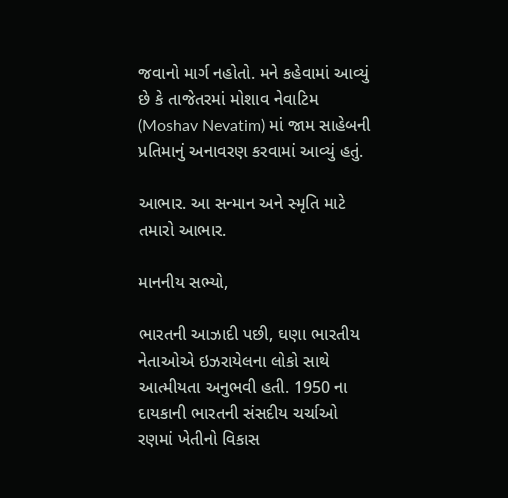જવાનો માર્ગ નહોતો. મને કહેવામાં આવ્યું છે કે તાજેતરમાં મોશાવ નેવાટિમ (Moshav Nevatim) માં જામ સાહેબની પ્રતિમાનું અનાવરણ કરવામાં આવ્યું હતું.

આભાર. આ સન્માન અને સ્મૃતિ માટે તમારો આભાર.

માનનીય સભ્યો,

ભારતની આઝાદી પછી, ઘણા ભારતીય નેતાઓએ ઇઝરાયેલના લોકો સાથે આત્મીયતા અનુભવી હતી. 1950 ના દાયકાની ભારતની સંસદીય ચર્ચાઓ રણમાં ખેતીનો વિકાસ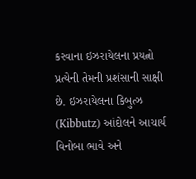કરવાના ઇઝરાયેલના પ્રયત્નો પ્રત્યેની તેમની પ્રશંસાની સાક્ષી છે. ઇઝરાયેલના કિબુત્ઝ (Kibbutz) આંદોલને આચાર્ય વિનોબા ભાવે અને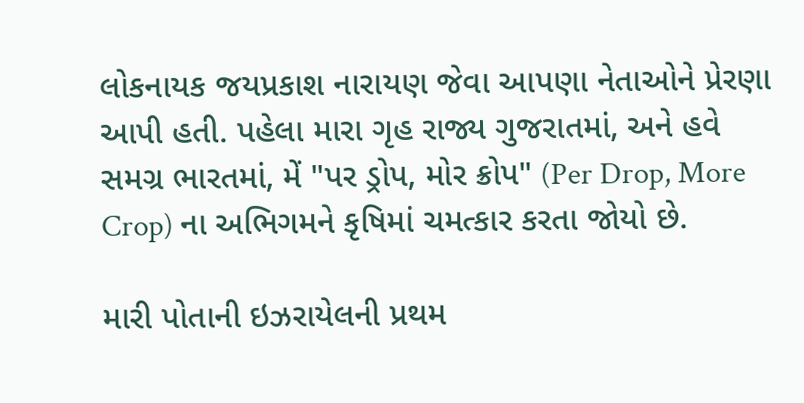લોકનાયક જયપ્રકાશ નારાયણ જેવા આપણા નેતાઓને પ્રેરણા આપી હતી. પહેલા મારા ગૃહ રાજ્ય ગુજરાતમાં, અને હવે સમગ્ર ભારતમાં, મેં "પર ડ્રોપ, મોર ક્રોપ" (Per Drop, More Crop) ના અભિગમને કૃષિમાં ચમત્કાર કરતા જોયો છે.

મારી પોતાની ઇઝરાયેલની પ્રથમ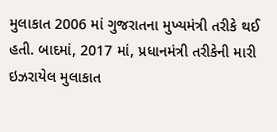મુલાકાત 2006 માં ગુજરાતના મુખ્યમંત્રી તરીકે થઈ હતી. બાદમાં, 2017 માં, પ્રધાનમંત્રી તરીકેની મારી ઇઝરાયેલ મુલાકાત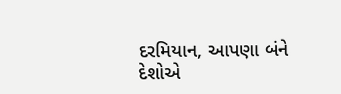દરમિયાન, આપણા બંને દેશોએ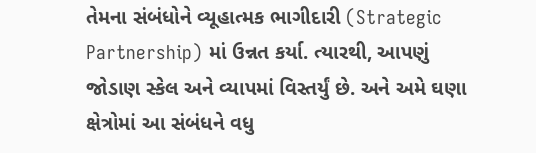તેમના સંબંધોને વ્યૂહાત્મક ભાગીદારી (Strategic Partnership) માં ઉન્નત કર્યા. ત્યારથી, આપણું જોડાણ સ્કેલ અને વ્યાપમાં વિસ્તર્યું છે. અને અમે ઘણા ક્ષેત્રોમાં આ સંબંધને વધુ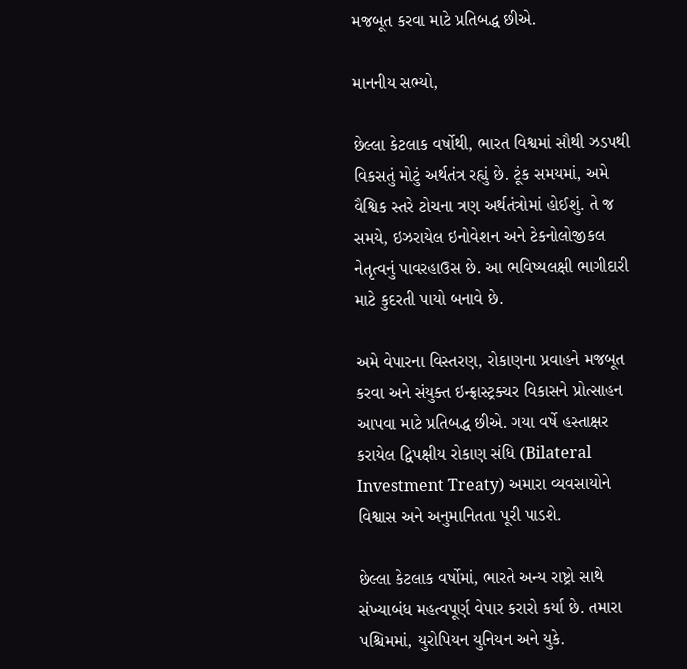મજબૂત કરવા માટે પ્રતિબદ્ધ છીએ.

માનનીય સભ્યો,

છેલ્લા કેટલાક વર્ષોથી, ભારત વિશ્વમાં સૌથી ઝડપથી વિકસતું મોટું અર્થતંત્ર રહ્યું છે. ટૂંક સમયમાં, અમે વૈશ્વિક સ્તરે ટોચના ત્રણ અર્થતંત્રોમાં હોઈશું. તે જ સમયે, ઇઝરાયેલ ઇનોવેશન અને ટેકનોલોજીકલ નેતૃત્વનું પાવરહાઉસ છે. આ ભવિષ્યલક્ષી ભાગીદારી માટે કુદરતી પાયો બનાવે છે.

અમે વેપારના વિસ્તરણ, રોકાણના પ્રવાહને મજબૂત કરવા અને સંયુક્ત ઇન્ફ્રાસ્ટ્રક્ચર વિકાસને પ્રોત્સાહન આપવા માટે પ્રતિબદ્ધ છીએ. ગયા વર્ષે હસ્તાક્ષર કરાયેલ દ્વિપક્ષીય રોકાણ સંધિ (Bilateral Investment Treaty) અમારા વ્યવસાયોને વિશ્વાસ અને અનુમાનિતતા પૂરી પાડશે.

છેલ્લા કેટલાક વર્ષોમાં, ભારતે અન્ય રાષ્ટ્રો સાથે સંખ્યાબંધ મહત્વપૂર્ણ વેપાર કરારો કર્યા છે. તમારા પશ્ચિમમાં, યુરોપિયન યુનિયન અને યુકે.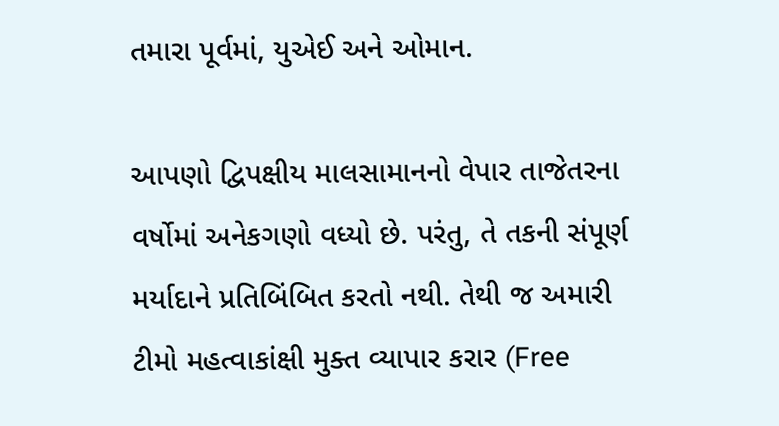તમારા પૂર્વમાં, યુએઈ અને ઓમાન.

આપણો દ્વિપક્ષીય માલસામાનનો વેપાર તાજેતરના વર્ષોમાં અનેકગણો વધ્યો છે. પરંતુ, તે તકની સંપૂર્ણ મર્યાદાને પ્રતિબિંબિત કરતો નથી. તેથી જ અમારી ટીમો મહત્વાકાંક્ષી મુક્ત વ્યાપાર કરાર (Free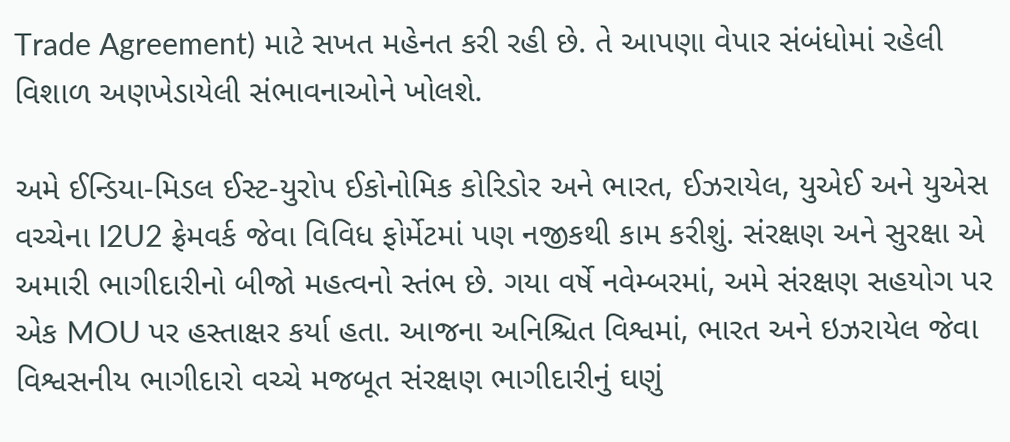Trade Agreement) માટે સખત મહેનત કરી રહી છે. તે આપણા વેપાર સંબંધોમાં રહેલી વિશાળ અણખેડાયેલી સંભાવનાઓને ખોલશે.

અમે ઈન્ડિયા-મિડલ ઈસ્ટ-યુરોપ ઈકોનોમિક કોરિડોર અને ભારત, ઈઝરાયેલ, યુએઈ અને યુએસ વચ્ચેના I2U2 ફ્રેમવર્ક જેવા વિવિધ ફોર્મેટમાં પણ નજીકથી કામ કરીશું. સંરક્ષણ અને સુરક્ષા એ અમારી ભાગીદારીનો બીજો મહત્વનો સ્તંભ છે. ગયા વર્ષે નવેમ્બરમાં, અમે સંરક્ષણ સહયોગ પર એક MOU પર હસ્તાક્ષર કર્યા હતા. આજના અનિશ્ચિત વિશ્વમાં, ભારત અને ઇઝરાયેલ જેવા વિશ્વસનીય ભાગીદારો વચ્ચે મજબૂત સંરક્ષણ ભાગીદારીનું ઘણું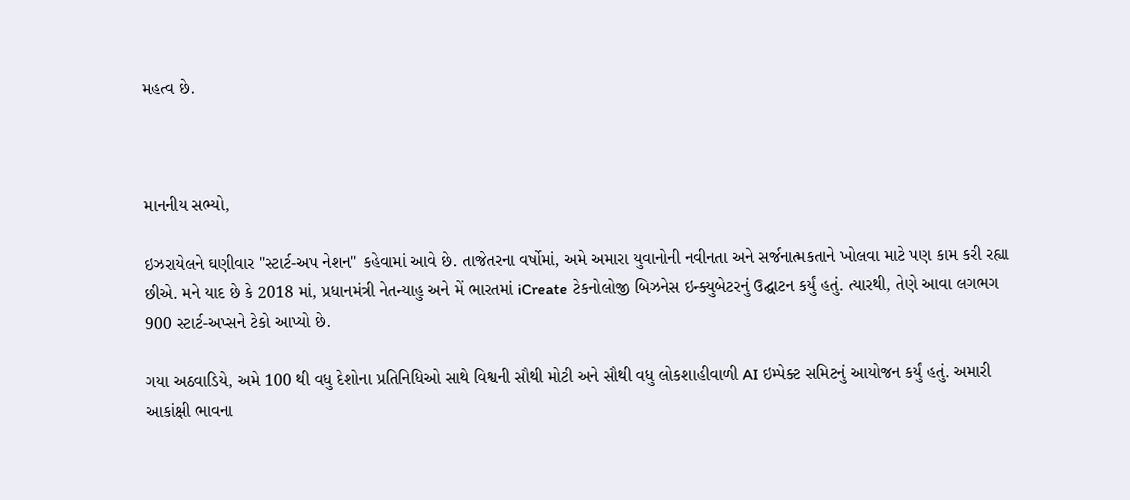મહત્વ છે.



માનનીય સભ્યો,

ઇઝરાયેલને ઘણીવાર "સ્ટાર્ટ-અપ નેશન" કહેવામાં આવે છે. તાજેતરના વર્ષોમાં, અમે અમારા યુવાનોની નવીનતા અને સર્જનાત્મકતાને ખોલવા માટે પણ કામ કરી રહ્યા છીએ. મને યાદ છે કે 2018 માં, પ્રધાનમંત્રી નેતન્યાહુ અને મેં ભારતમાં iCreate ટેકનોલોજી બિઝનેસ ઇન્ક્યુબેટરનું ઉદ્ઘાટન કર્યું હતું. ત્યારથી, તેણે આવા લગભગ 900 સ્ટાર્ટ-અપ્સને ટેકો આપ્યો છે.

ગયા અઠવાડિયે, અમે 100 થી વધુ દેશોના પ્રતિનિધિઓ સાથે વિશ્વની સૌથી મોટી અને સૌથી વધુ લોકશાહીવાળી AI ઇમ્પેક્ટ સમિટનું આયોજન કર્યું હતું. અમારી આકાંક્ષી ભાવના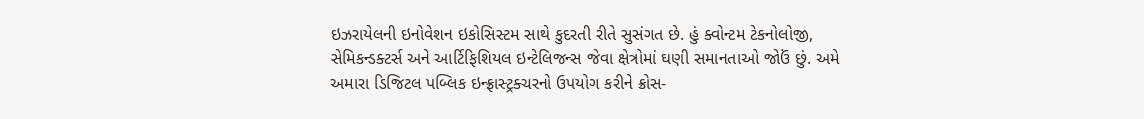ઇઝરાયેલની ઇનોવેશન ઇકોસિસ્ટમ સાથે કુદરતી રીતે સુસંગત છે. હું ક્વોન્ટમ ટેકનોલોજી, સેમિકન્ડક્ટર્સ અને આર્ટિફિશિયલ ઇન્ટેલિજન્સ જેવા ક્ષેત્રોમાં ઘણી સમાનતાઓ જોઉં છું. અમે અમારા ડિજિટલ પબ્લિક ઇન્ફ્રાસ્ટ્રક્ચરનો ઉપયોગ કરીને ક્રોસ-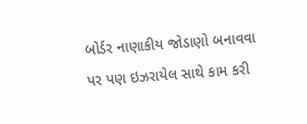બોર્ડર નાણાકીય જોડાણો બનાવવા પર પણ ઇઝરાયેલ સાથે કામ કરી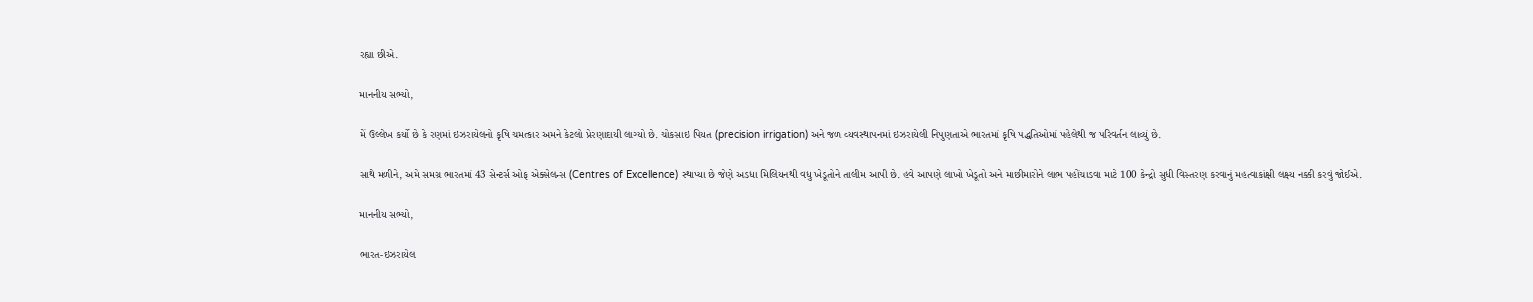રહ્યા છીએ.

માનનીય સભ્યો,

મેં ઉલ્લેખ કર્યો છે કે રણમાં ઇઝરાયેલનો કૃષિ ચમત્કાર અમને કેટલો પ્રેરણાદાયી લાગ્યો છે. ચોકસાઇ પિયત (precision irrigation) અને જળ વ્યવસ્થાપનમાં ઇઝરાયેલી નિપુણતાએ ભારતમાં કૃષિ પદ્ધતિઓમાં પહેલેથી જ પરિવર્તન લાવ્યું છે.

સાથે મળીને, અમે સમગ્ર ભારતમાં 43 સેન્ટર્સ ઓફ એક્સેલન્સ (Centres of Excellence) સ્થાપ્યા છે જેણે અડધા મિલિયનથી વધુ ખેડૂતોને તાલીમ આપી છે. હવે આપણે લાખો ખેડૂતો અને માછીમારોને લાભ પહોંચાડવા માટે 100 કેન્દ્રો સુધી વિસ્તરણ કરવાનું મહત્વાકાંક્ષી લક્ષ્ય નક્કી કરવું જોઈએ.

માનનીય સભ્યો,

ભારત-ઇઝરાયેલ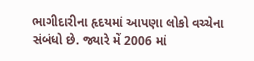ભાગીદારીના હૃદયમાં આપણા લોકો વચ્ચેના સંબંધો છે. જ્યારે મેં 2006 માં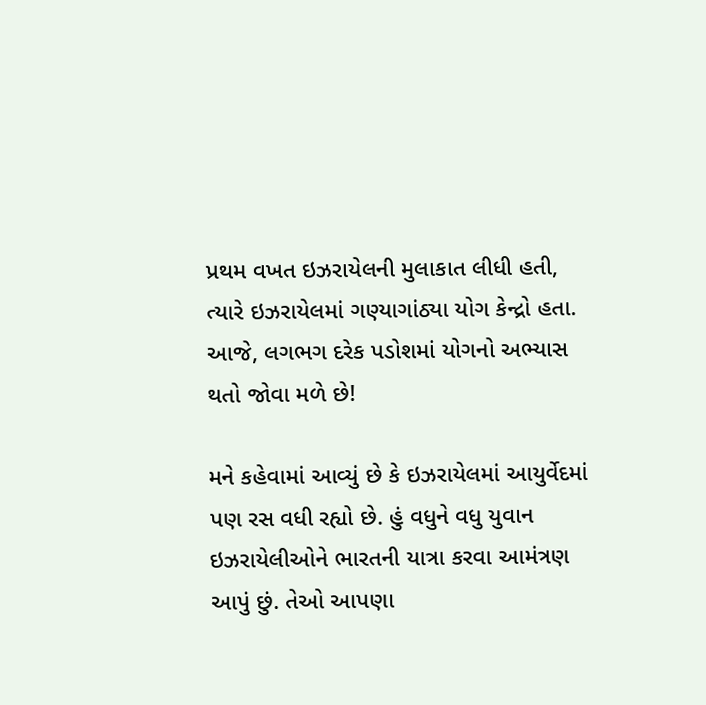પ્રથમ વખત ઇઝરાયેલની મુલાકાત લીધી હતી, ત્યારે ઇઝરાયેલમાં ગણ્યાગાંઠ્યા યોગ કેન્દ્રો હતા. આજે, લગભગ દરેક પડોશમાં યોગનો અભ્યાસ થતો જોવા મળે છે!

મને કહેવામાં આવ્યું છે કે ઇઝરાયેલમાં આયુર્વેદમાં પણ રસ વધી રહ્યો છે. હું વધુને વધુ યુવાન ઇઝરાયેલીઓને ભારતની યાત્રા કરવા આમંત્રણ આપું છું. તેઓ આપણા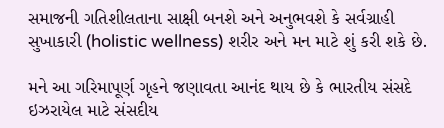સમાજની ગતિશીલતાના સાક્ષી બનશે અને અનુભવશે કે સર્વગ્રાહી સુખાકારી (holistic wellness) શરીર અને મન માટે શું કરી શકે છે.

મને આ ગરિમાપૂર્ણ ગૃહને જણાવતા આનંદ થાય છે કે ભારતીય સંસદે ઇઝરાયેલ માટે સંસદીય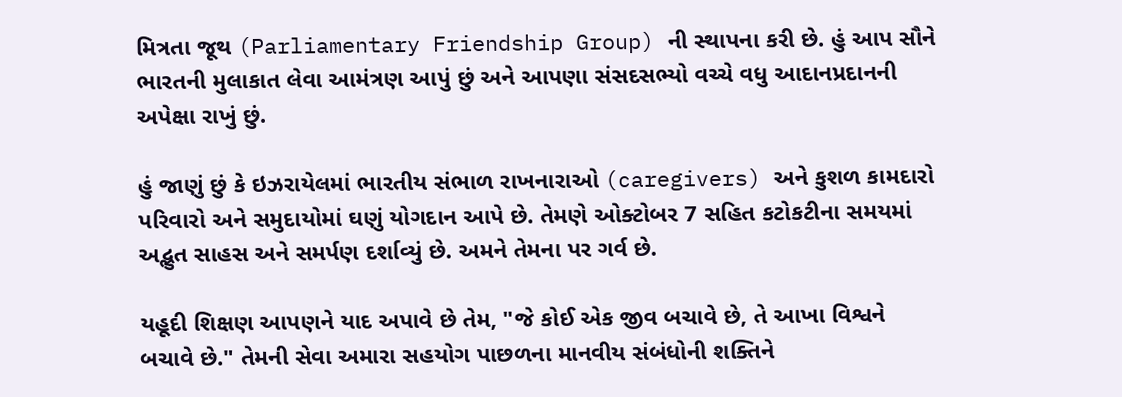મિત્રતા જૂથ (Parliamentary Friendship Group) ની સ્થાપના કરી છે. હું આપ સૌને ભારતની મુલાકાત લેવા આમંત્રણ આપું છું અને આપણા સંસદસભ્યો વચ્ચે વધુ આદાનપ્રદાનની અપેક્ષા રાખું છું.

હું જાણું છું કે ઇઝરાયેલમાં ભારતીય સંભાળ રાખનારાઓ (caregivers) અને કુશળ કામદારો પરિવારો અને સમુદાયોમાં ઘણું યોગદાન આપે છે. તેમણે ઓક્ટોબર 7 સહિત કટોકટીના સમયમાં અદ્ભુત સાહસ અને સમર્પણ દર્શાવ્યું છે. અમને તેમના પર ગર્વ છે.

યહૂદી શિક્ષણ આપણને યાદ અપાવે છે તેમ, "જે કોઈ એક જીવ બચાવે છે, તે આખા વિશ્વને બચાવે છે." તેમની સેવા અમારા સહયોગ પાછળના માનવીય સંબંધોની શક્તિને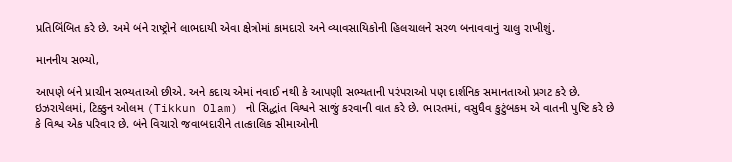પ્રતિબિંબિત કરે છે. અમે બંને રાષ્ટ્રોને લાભદાયી એવા ક્ષેત્રોમાં કામદારો અને વ્યાવસાયિકોની હિલચાલને સરળ બનાવવાનું ચાલુ રાખીશું.

માનનીય સભ્યો,

આપણે બંને પ્રાચીન સભ્યતાઓ છીએ. અને કદાચ એમાં નવાઈ નથી કે આપણી સભ્યતાની પરંપરાઓ પણ દાર્શનિક સમાનતાઓ પ્રગટ કરે છે. ઇઝરાયેલમાં, ટિક્કુન ઓલમ (Tikkun Olam) નો સિદ્ધાંત વિશ્વને સાજું કરવાની વાત કરે છે. ભારતમાં, વસુધૈવ કુટુંબકમ એ વાતની પુષ્ટિ કરે છે કે વિશ્વ એક પરિવાર છે. બંને વિચારો જવાબદારીને તાત્કાલિક સીમાઓની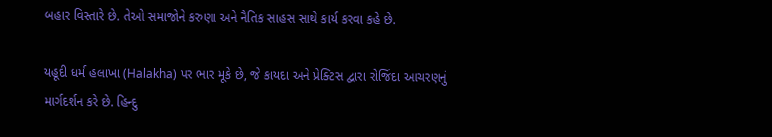બહાર વિસ્તારે છે. તેઓ સમાજોને કરુણા અને નૈતિક સાહસ સાથે કાર્ય કરવા કહે છે.

યહૂદી ધર્મ હલાખા (Halakha) પર ભાર મૂકે છે, જે કાયદા અને પ્રેક્ટિસ દ્વારા રોજિંદા આચરણનું માર્ગદર્શન કરે છે. હિન્દુ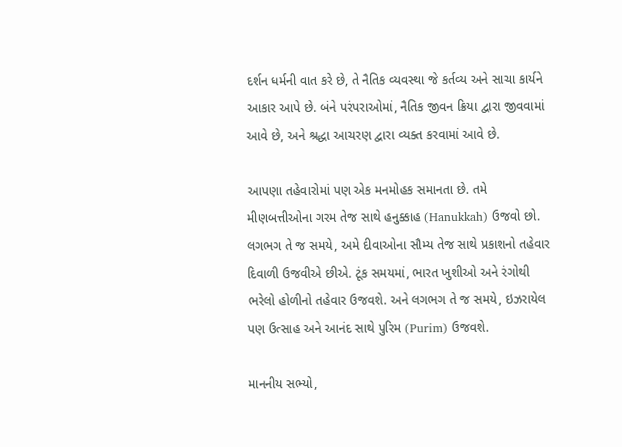દર્શન ધર્મની વાત કરે છે, તે નૈતિક વ્યવસ્થા જે કર્તવ્ય અને સાચા કાર્યને આકાર આપે છે. બંને પરંપરાઓમાં, નૈતિક જીવન ક્રિયા દ્વારા જીવવામાં આવે છે, અને શ્રદ્ધા આચરણ દ્વારા વ્યક્ત કરવામાં આવે છે.

આપણા તહેવારોમાં પણ એક મનમોહક સમાનતા છે. તમે મીણબત્તીઓના ગરમ તેજ સાથે હનુક્કાહ (Hanukkah) ઉજવો છો. લગભગ તે જ સમયે, અમે દીવાઓના સૌમ્ય તેજ સાથે પ્રકાશનો તહેવાર દિવાળી ઉજવીએ છીએ. ટૂંક સમયમાં, ભારત ખુશીઓ અને રંગોથી ભરેલો હોળીનો તહેવાર ઉજવશે. અને લગભગ તે જ સમયે, ઇઝરાયેલ પણ ઉત્સાહ અને આનંદ સાથે પુરિમ (Purim) ઉજવશે.

માનનીય સભ્યો,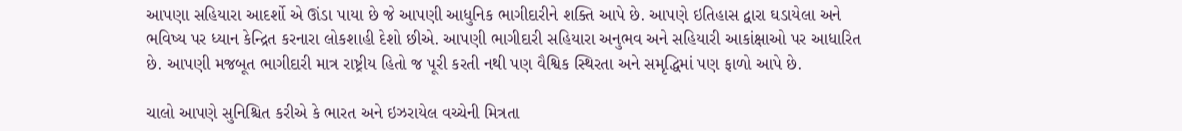આપણા સહિયારા આદર્શો એ ઊંડા પાયા છે જે આપણી આધુનિક ભાગીદારીને શક્તિ આપે છે. આપણે ઇતિહાસ દ્વારા ઘડાયેલા અને ભવિષ્ય પર ધ્યાન કેન્દ્રિત કરનારા લોકશાહી દેશો છીએ. આપણી ભાગીદારી સહિયારા અનુભવ અને સહિયારી આકાંક્ષાઓ પર આધારિત છે. આપણી મજબૂત ભાગીદારી માત્ર રાષ્ટ્રીય હિતો જ પૂરી કરતી નથી પણ વૈશ્વિક સ્થિરતા અને સમૃદ્ધિમાં પણ ફાળો આપે છે.

ચાલો આપણે સુનિશ્ચિત કરીએ કે ભારત અને ઇઝરાયેલ વચ્ચેની મિત્રતા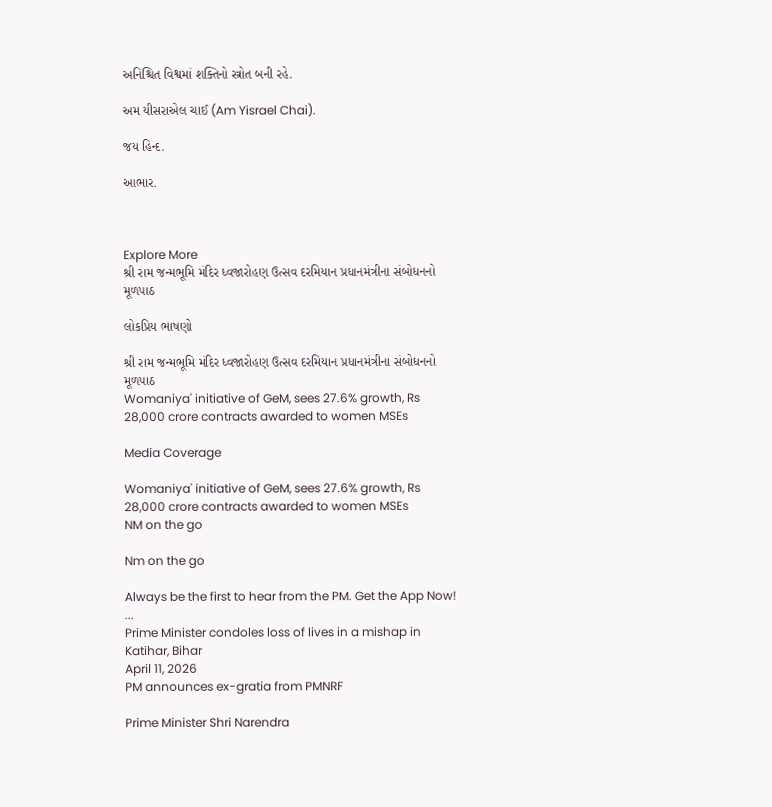અનિશ્ચિત વિશ્વમાં શક્તિનો સ્ત્રોત બની રહે.

અમ યીસરાએલ ચાઈ (Am Yisrael Chai).

જય હિન્દ.

આભાર.



Explore More
શ્રી રામ જન્મભૂમિ મંદિર ધ્વજારોહણ ઉત્સવ દરમિયાન પ્રધાનમંત્રીના સંબોધનનો મૂળપાઠ

લોકપ્રિય ભાષણો

શ્રી રામ જન્મભૂમિ મંદિર ધ્વજારોહણ ઉત્સવ દરમિયાન પ્રધાનમંત્રીના સંબોધનનો મૂળપાઠ
Womaniya' initiative of GeM, sees 27.6% growth, Rs 28,000 crore contracts awarded to women MSEs

Media Coverage

Womaniya' initiative of GeM, sees 27.6% growth, Rs 28,000 crore contracts awarded to women MSEs
NM on the go

Nm on the go

Always be the first to hear from the PM. Get the App Now!
...
Prime Minister condoles loss of lives in a mishap in Katihar, Bihar
April 11, 2026
PM announces ex-gratia from PMNRF

Prime Minister Shri Narendra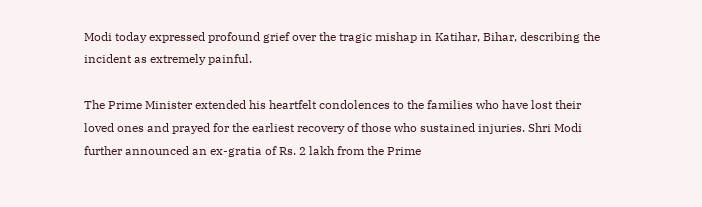Modi today expressed profound grief over the tragic mishap in Katihar, Bihar, describing the incident as extremely painful.

The Prime Minister extended his heartfelt condolences to the families who have lost their loved ones and prayed for the earliest recovery of those who sustained injuries. Shri Modi further announced an ex-gratia of Rs. 2 lakh from the Prime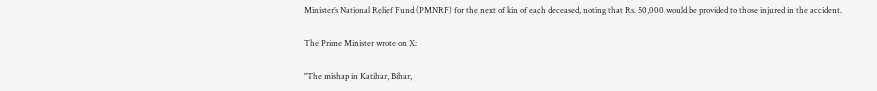Minister’s National Relief Fund (PMNRF) for the next of kin of each deceased, noting that Rs. 50,000 would be provided to those injured in the accident.

The Prime Minister wrote on X:

"The mishap in Katihar, Bihar,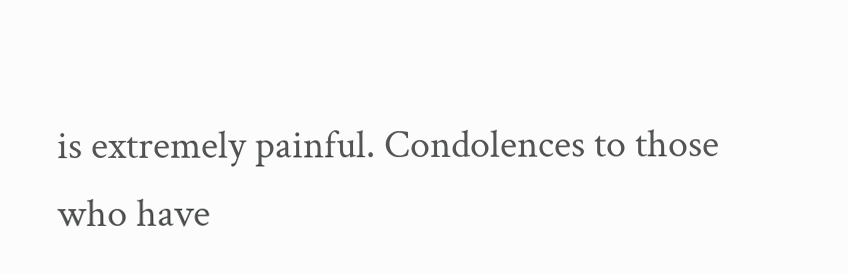is extremely painful. Condolences to those who have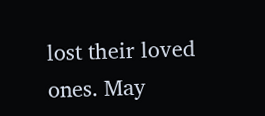lost their loved ones. May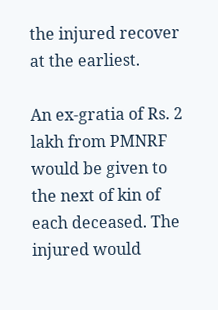the injured recover at the earliest.

An ex-gratia of Rs. 2 lakh from PMNRF would be given to the next of kin of each deceased. The injured would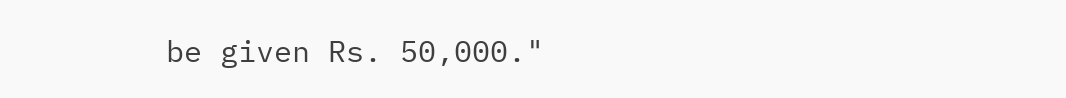be given Rs. 50,000."